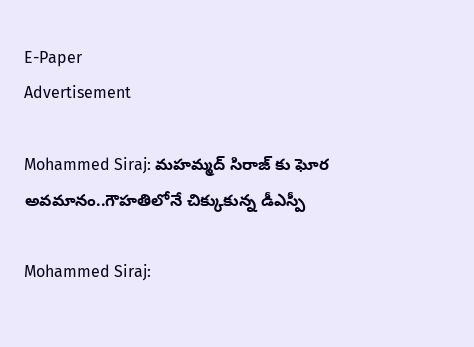E-Paper
Advertisement

Mohammed Siraj: మ‌హ‌మ్మ‌ద్ సిరాజ్ కు ఘోర అవ‌మానం..గౌహ‌తిలోనే చిక్కుకున్న డీఎస్పీ

Mohammed Siraj: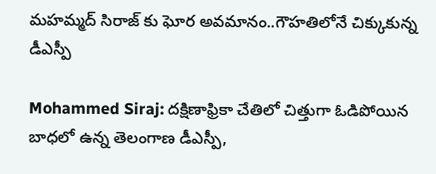మ‌హ‌మ్మ‌ద్ సిరాజ్ కు ఘోర అవ‌మానం..గౌహ‌తిలోనే చిక్కుకున్న డీఎస్పీ

Mohammed Siraj: దక్షిణాఫ్రికా చేతిలో చిత్తుగా ఓడిపోయిన బాధలో ఉన్న తెలంగాణ డీఎస్పీ,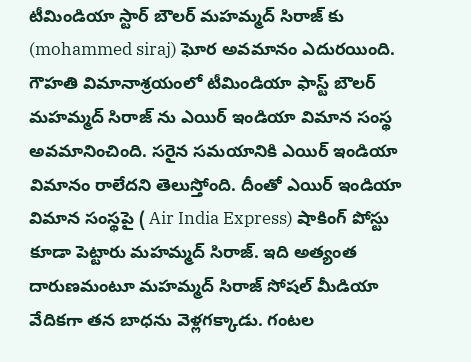టీమిండియా స్టార్ బౌల‌ర్ మహమ్మద్ సిరాజ్ కు (mohammed siraj) ఘోర అవమానం ఎదురయింది. గౌహతి విమానాశ్రయంలో టీమిండియా ఫాస్ట్ బౌలర్ మహమ్మద్ సిరాజ్ ను ఎయిర్ ఇండియా విమాన సంస్థ‌ అవమానించింది. సరైన సమయానికి ఎయిర్ ఇండియా విమానం రాలేదని తెలుస్తోంది. దీంతో ఎయిర్ ఇండియా విమాన సంస్థ‌పై ( Air India Express) షాకింగ్ పోస్టు కూడా పెట్టారు మహమ్మద్ సిరాజ్. ఇది అత్యంత దారుణమంటూ మహమ్మద్ సిరాజ్ సోషల్ మీడియా వేదికగా తన బాధను వెళ్ల‌గక్కాడు. గంటల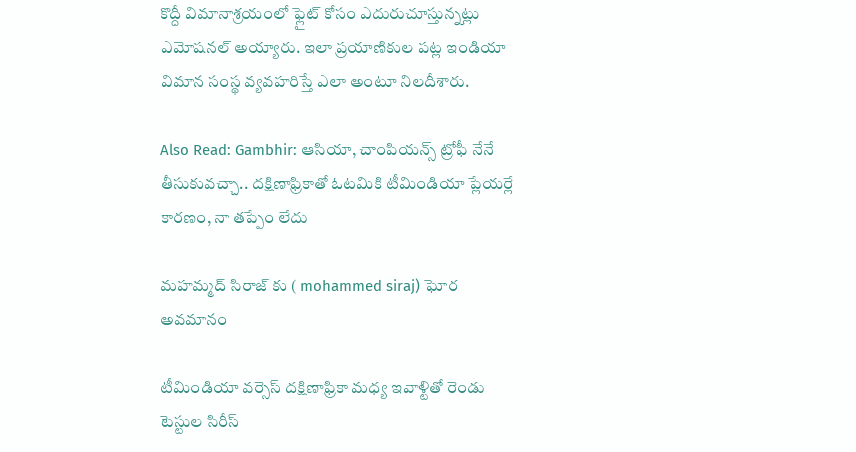కొద్దీ విమానాశ్రయంలో ఫ్లైట్ కోసం ఎదురుచూస్తున్నట్లు ఎమోషనల్ అయ్యారు. ఇలా ప్రయాణికుల పట్ల ఇండియా విమాన సంస్థ‌ వ్యవహరిస్తే ఎలా అంటూ నిలదీశారు.

Also Read: Gambhir: ఆసియా, చాంపియన్స్ ట్రోఫీ నేనే తీసుకువచ్చా.. దక్షిణాఫ్రికాతో ఓటమికి టీమిండియా ప్లేయర్లే కారణం, నా తప్పేం లేదు

మహమ్మద్ సిరాజ్ కు ( mohammed siraj) ఘోర అవమానం

టీమిండియా వర్సెస్ దక్షిణాఫ్రికా మధ్య ఇవాళ్టితో రెండు టెస్టుల సిరీస్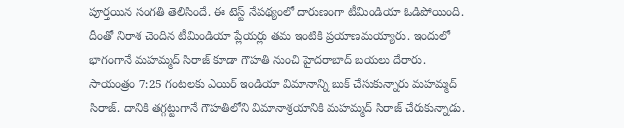పూర్తయిన సంగతి తెలిసిందే. ఈ టెస్ట్ నేపథ్యంలో దారుణంగా టీమిండియా ఓడిపోయింది. దీంతో నిరాశ చెందిన టీమిండియా ప్లేయర్లు తమ ఇంటికి ప్రయాణమయ్యారు. ఇందులో భాగంగానే మహమ్మద్ సిరాజ్ కూడా గౌహతి నుంచి హైదరాబాద్ బయలు దేరారు. సాయంత్రం 7:25 గంటలకు ఎయిర్ ఇండియా విమానాన్ని బుక్ చేసుకున్నారు మహమ్మద్ సిరాజ్. దానికి తగ్గట్టుగానే గౌహతిలోని విమానాశ్రయానికి మహమ్మద్ సిరాజ్ చేరుకున్నాడు.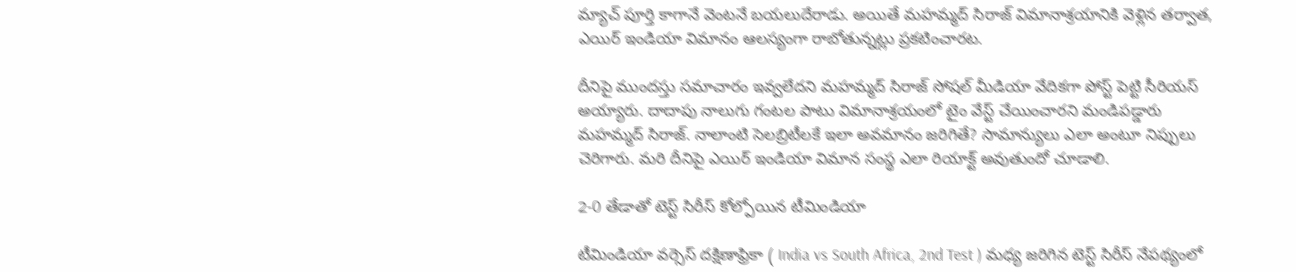మ్యాచ్ పూర్తి కాగానే వెంటనే బయలుదేరాడు. అయితే మహమ్మద్ సిరాజ్ విమానాశ్రయానికి వెళ్లిన తర్వాత, ఎయిర్ ఇండియా విమానం ఆలస్యంగా రాబోతున్నట్లు ప్రకటించారట.

దీనిపై ముందస్తు సమాచారం ఇవ్వలేదని మహమ్మద్ సిరాజ్ సోషల్ మీడియా వేదికగా పోస్ట్ పెట్టి సీరియస్ అయ్యారు. దాదాపు నాలుగు గంటల పాటు విమానాశ్రయంలో టైం వేస్ట్ చేయించారని మండిపడ్డారు మహమ్మద్ సిరాజ్. నాలాంటి సెలబ్రిటీలకే ఇలా అవమానం జరిగితే? సామాన్యులు ఎలా అంటూ నిప్పులు చెరిగారు. మరి దీనిపై ఎయిర్ ఇండియా విమాన సంస్థ ఎలా రియాక్ట్ అవుతుందో చూడాలి.

2-0 తేడాతో టెస్ట్ సిరీస్ కోల్పోయిన టీమిండియా

టీమిండియా వర్సెస్ దక్షిణాఫ్రికా ( India vs South Africa, 2nd Test ) మధ్య జరిగిన టెస్ట్ సిరీస్ నేపథ్యంలో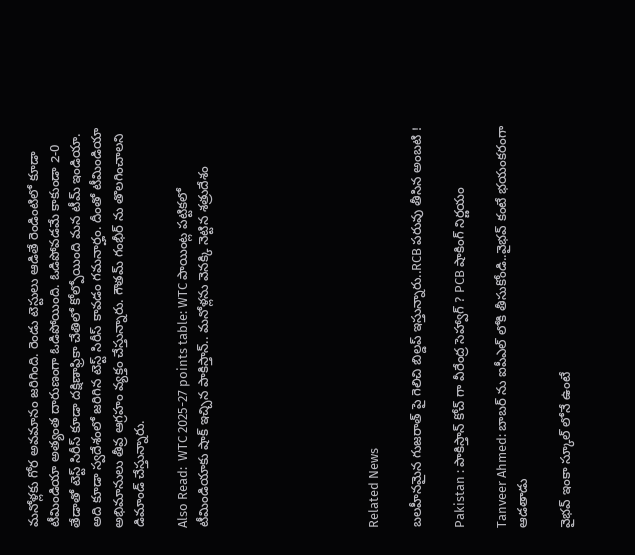మనోళ్లకు గోర అవమానం జరిగింది. రెండు టెస్టులు ఆడితే రెండింటిలో కూడా టీమిండియా అత్యంత దారుణంగా ఓడిపోయింది. ఓడిపోవడమే కాకుండా 2-0 తేడాతో టెస్ట్ సిరీస్ కూడా దక్షిణాఫ్రికా చేతిలో కోల్పోయింది మన టీమ్ ఇండియా. అది కూడా స్వదేశంలో జరిగిన టెస్ట్ సిరీస్ కావడం గమనార్హం. దీంతో టీమిండియా అభిమానులు తీవ్ర ఆగ్రహం వ్యక్తం చేస్తున్నారు. గౌతమ్ గంభీర్ ను తొలగించాలని డిమాండ్ చేస్తున్నారు.

Also Read:  WTC 2025-27 points table: WTC పాయింట్ల పట్టికలో టీమిండియాకు షాక్ ఇచ్చిన పాకిస్తాన్.. మనోళ్లను వెనక్కి నెట్టిన శత్రుదేశం







Related News

బ‌ల‌హీనమైన గుజ‌రాత్ పై గెలిచి బిల్డ‌ప్ ఇస్తున్నారు..RCB ప‌రువు తీసిన అంబ‌టి !

Pakistan : పాకిస్తాన్ కోచ్ గా వీరేంద్ర సెహ్వాగ్ ? PCB షాకింగ్ నిర్ణ‌యం

Tanveer Ahmed: బాబ‌ర్ ను ఐపీఎల్ లోకి తీసుకోండి..వైభ‌వ్ కంటే భ‌యంక‌రంగా ఆడ‌తాడు

వైభ‌వ్ ఇంకా స్కూల్ లోనే ఉంటే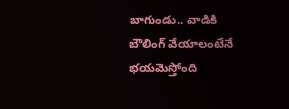బాగుండు.. వాడికి బౌలింగ్ వేయాలంటేనే భ‌య‌మెస్తోంది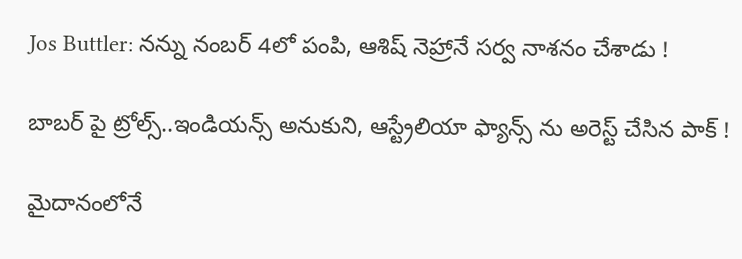Jos Buttler: న‌న్ను నంబ‌ర్ 4లో పంపి, ఆశిష్ నెహ్రానే స‌ర్వ నాశ‌నం చేశాడు !

బాబ‌ర్ పై ట్రోల్స్‌..ఇండియ‌న్స్ అనుకుని, ఆస్ట్రేలియా ఫ్యాన్స్ ను అరెస్ట్ చేసిన పాక్ !

మైదానంలోనే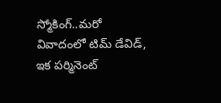స్మోకింగ్..మ‌రో వివాదంలో టిమ్ డేవిడ్, ఇక ప‌ర్మినెంట్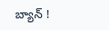బ్యాన్ !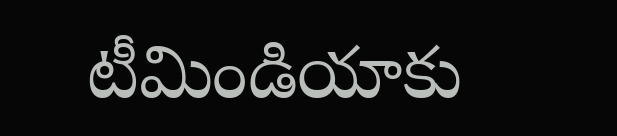టీమిండియాకు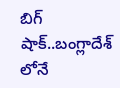బిగ్ షాక్‌..బంగ్లాదేశ్ లోనే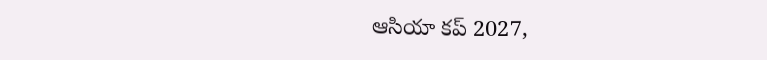ఆసియా కప్ 2027,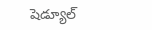షెడ్యూల్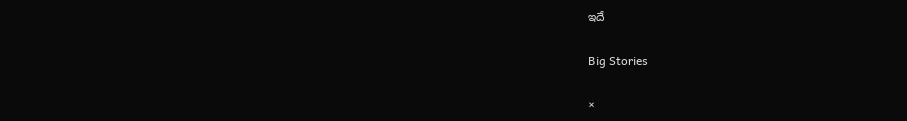ఇదే

Big Stories

×